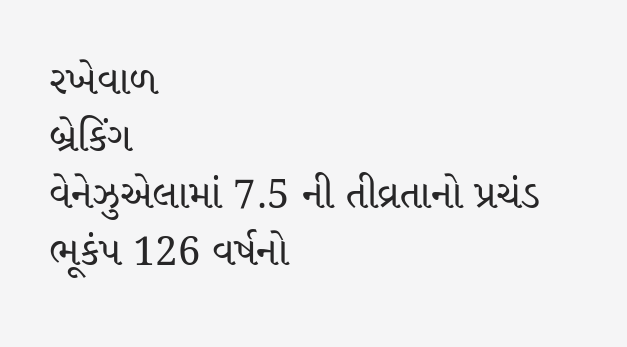રખેવાળ
બ્રેકિંગ
વેનેઝુએલામાં 7.5 ની તીવ્રતાનો પ્રચંડ ભૂકંપ 126 વર્ષનો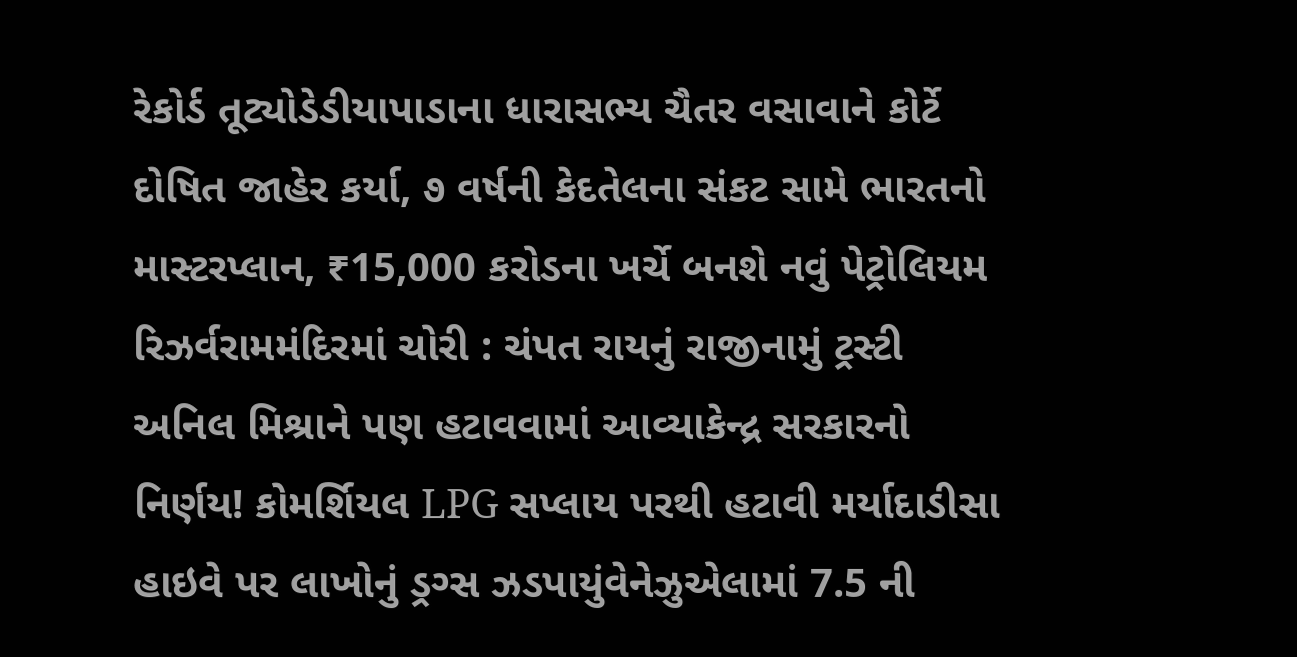રેકોર્ડ તૂટ્યોડેડીયાપાડાના ધારાસભ્ય ચૈતર વસાવાને કોર્ટે દોષિત જાહેર કર્યા, ૭ વર્ષની કેદતેલના સંકટ સામે ભારતનો માસ્ટરપ્લાન, ₹15,000 કરોડના ખર્ચે બનશે નવું પેટ્રોલિયમ રિઝર્વરામમંદિરમાં ચોરી : ચંપત રાયનું રાજીનામું ટ્રસ્ટી અનિલ મિશ્રાને પણ હટાવવામાં આવ્યાકેન્દ્ર સરકારનો નિર્ણય! કોમર્શિયલ LPG સપ્લાય પરથી હટાવી મર્યાદાડીસા હાઇવે પર લાખોનું ડ્રગ્સ ઝડપાયુંવેનેઝુએલામાં 7.5 ની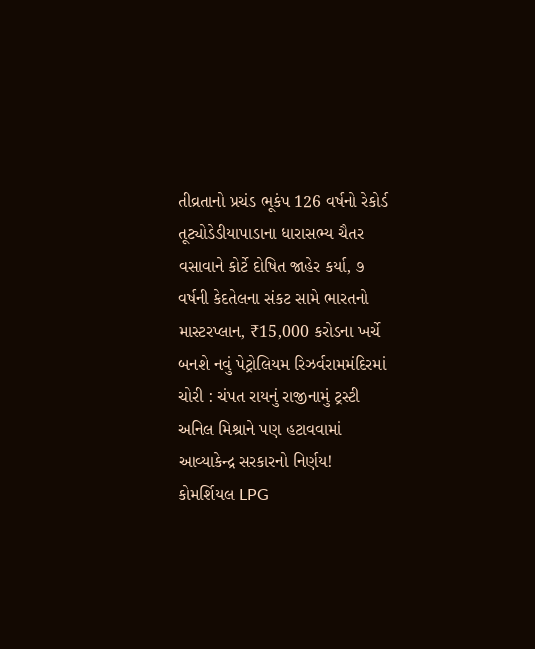તીવ્રતાનો પ્રચંડ ભૂકંપ 126 વર્ષનો રેકોર્ડ તૂટ્યોડેડીયાપાડાના ધારાસભ્ય ચૈતર વસાવાને કોર્ટે દોષિત જાહેર કર્યા, ૭ વર્ષની કેદતેલના સંકટ સામે ભારતનો માસ્ટરપ્લાન, ₹15,000 કરોડના ખર્ચે બનશે નવું પેટ્રોલિયમ રિઝર્વરામમંદિરમાં ચોરી : ચંપત રાયનું રાજીનામું ટ્રસ્ટી અનિલ મિશ્રાને પણ હટાવવામાં આવ્યાકેન્દ્ર સરકારનો નિર્ણય! કોમર્શિયલ LPG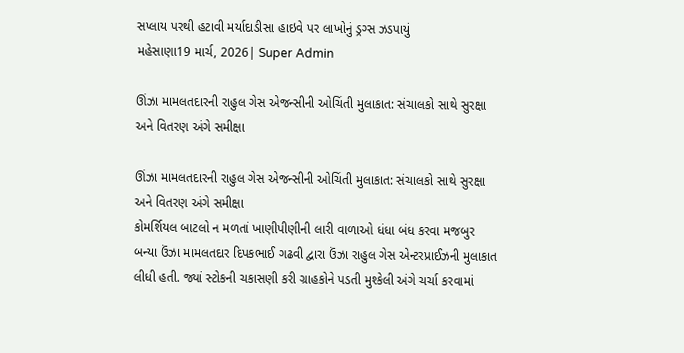સપ્લાય પરથી હટાવી મર્યાદાડીસા હાઇવે પર લાખોનું ડ્રગ્સ ઝડપાયું
મહેસાણા19 માર્ચ, 2026| Super Admin

ઊંઝા મામલતદારની રાહુલ ગેસ એજન્સીની ઓચિંતી મુલાકાત: સંચાલકો સાથે સુરક્ષા અને વિતરણ અંગે સમીક્ષા

ઊંઝા મામલતદારની રાહુલ ગેસ એજન્સીની ઓચિંતી મુલાકાત: સંચાલકો સાથે સુરક્ષા અને વિતરણ અંગે સમીક્ષા
કોમર્શિયલ બાટલો ન મળતાં ખાણીપીણીની લારી વાળાઓ ધંધા બંધ કરવા મજબુર બન્યા ઉંઝા મામલતદાર દિપકભાઈ ગઢવી દ્વારા ઉંઝા રાહુલ ગેસ એન્ટરપ્રાઈઝની મુલાકાત લીધી હતી. જ્યાં સ્ટોકની ચકાસણી કરી ગ્રાહકોને પડતી મુશ્કેલી અંગે ચર્ચા કરવામાં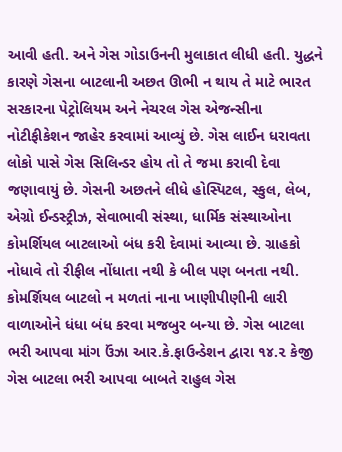આવી હતી. અને ગેસ ગોડાઉનની મુલાકાત લીધી હતી. યુદ્ધને કારણે ગેસના બાટલાની અછત ઊભી ન થાય તે માટે ભારત સરકારના પેટ્રોલિયમ અને નેચરલ ગેસ એજન્સીના નોટીફીકેશન જાહેર કરવામાં આવ્યું છે. ગેસ લાઈન ધરાવતા લોકો પાસે ગેસ સિલિન્ડર હોય તો તે જમા કરાવી દેવા જણાવાયું છે. ગેસની અછતને લીધે હોસ્પિટલ, સ્કુલ, લેબ, એગ્રો ઈન્ડસ્ટ્રીઝ, સેવાભાવી સંસ્થા, ધાર્મિક સંસ્થાઓના કોમર્શિયલ બાટલાઓ બંધ કરી દેવામાં આવ્યા છે. ગ્રાહકો નોધાવે તો રીફીલ નોંધાતા નથી કે બીલ પણ બનતા નથી. કોમર્શિયલ બાટલો ન મળતાં નાના ખાણીપીણીની લારી વાળાઓને ધંધા બંધ કરવા મજબુર બન્યા છે. ગેસ બાટલા ભરી આપવા માંગ ઉંઝા આર.કે.ફાઉન્ડેશન દ્વારા ૧૪.૨ કેજી ગેસ બાટલા ભરી આપવા બાબતે રાહુલ ગેસ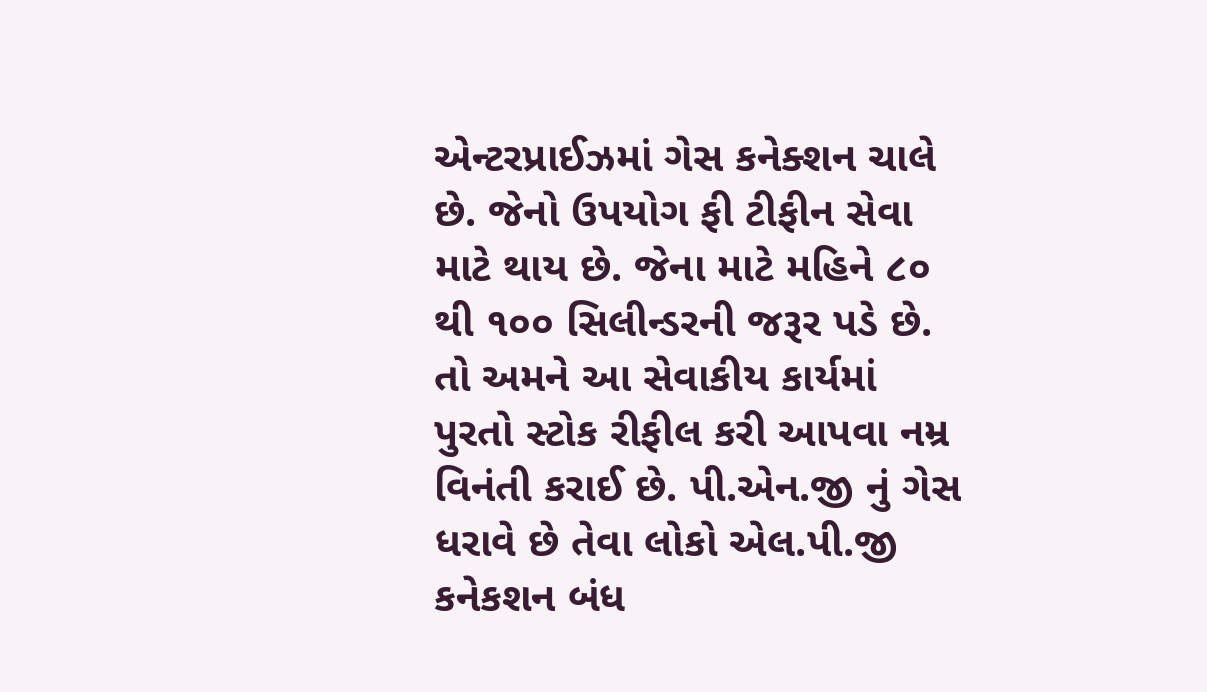એન્ટરપ્રાઈઝમાં ગેસ કનેક્શન ચાલે છે. જેનો ઉપયોગ ફી ટીફીન સેવા માટે થાય છે. જેના માટે મહિને ૮૦ થી ૧૦૦ સિલીન્ડરની જરૂર પડે છે. તો અમને આ સેવાકીય કાર્યમાં પુરતો સ્ટોક રીફીલ કરી આપવા નમ્ર વિનંતી કરાઈ છે. પી.એન.જી નું ગેસ ધરાવે છે તેવા લોકો એલ.પી.જી કનેકશન બંધ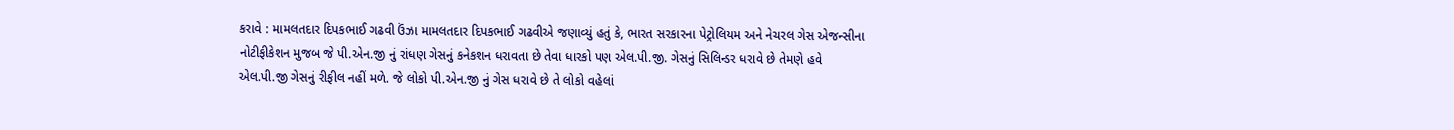કરાવે : મામલતદાર દિપકભાઈ ગઢવી ઉંઝા મામલતદાર દિપકભાઈ ગઢવીએ જણાવ્યું હતું કે, ભારત સરકારના પેટ્રોલિયમ અને નેચરલ ગેસ એજન્સીના નોટીફીકેશન મુજબ જે પી.એન.જી નું રાંધણ ગેસનું કનેકશન ધરાવતા છે તેવા ધારકો પણ એલ.પી.જી. ગેસનું સિલિન્ડર ધરાવે છે તેમણે હવે એલ.પી.જી ગેસનું રીફીલ નહીં મળે. જે લોકો પી.એન.જી નું ગેસ ધરાવે છે તે લોકો વહેલાં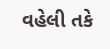વહેલી તકે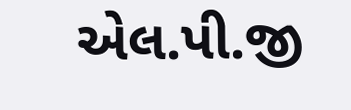એલ.પી.જી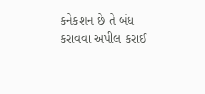કનેકશન છે તે બંધ કરાવવા અપીલ કરાઈ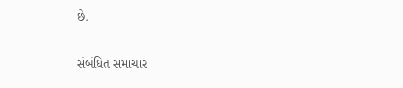છે.

સંબંધિત સમાચાર